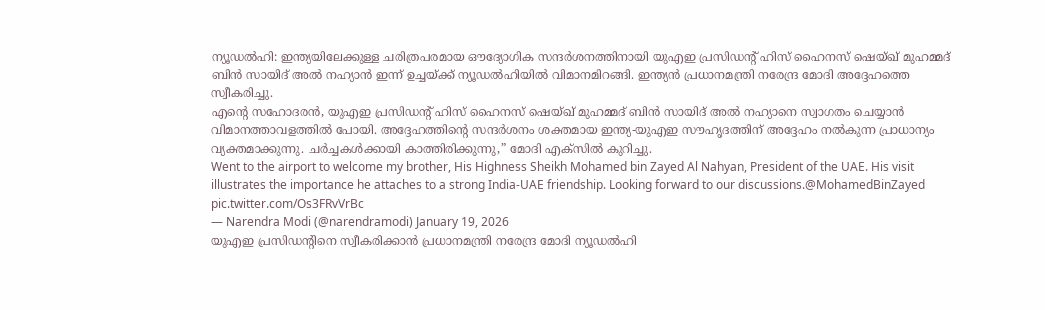ന്യൂഡൽഹി: ഇന്ത്യയിലേക്കുള്ള ചരിത്രപരമായ ഔദ്യോഗിക സന്ദർശനത്തിനായി യുഎഇ പ്രസിഡന്റ് ഹിസ് ഹൈനസ് ഷെയ്ഖ് മുഹമ്മദ് ബിൻ സായിദ് അൽ നഹ്യാൻ ഇന്ന് ഉച്ചയ്ക്ക് ന്യൂഡൽഹിയിൽ വിമാനമിറങ്ങി. ഇന്ത്യൻ പ്രധാനമന്ത്രി നരേന്ദ്ര മോദി അദ്ദേഹത്തെ സ്വീകരിച്ചു.
എന്റെ സഹോദരൻ, യുഎഇ പ്രസിഡന്റ് ഹിസ് ഹൈനസ് ഷെയ്ഖ് മുഹമ്മദ് ബിൻ സായിദ് അൽ നഹ്യാനെ സ്വാഗതം ചെയ്യാൻ വിമാനത്താവളത്തിൽ പോയി. അദ്ദേഹത്തിന്റെ സന്ദർശനം ശക്തമായ ഇന്ത്യ-യുഎഇ സൗഹൃദത്തിന് അദ്ദേഹം നൽകുന്ന പ്രാധാന്യം വ്യക്തമാക്കുന്നു. ചർച്ചകൾക്കായി കാത്തിരിക്കുന്നു,” മോദി എക്സിൽ കുറിച്ചു.
Went to the airport to welcome my brother, His Highness Sheikh Mohamed bin Zayed Al Nahyan, President of the UAE. His visit illustrates the importance he attaches to a strong India-UAE friendship. Looking forward to our discussions.@MohamedBinZayed pic.twitter.com/Os3FRvVrBc
— Narendra Modi (@narendramodi) January 19, 2026
യുഎഇ പ്രസിഡന്റിനെ സ്വീകരിക്കാൻ പ്രധാനമന്ത്രി നരേന്ദ്ര മോദി ന്യൂഡൽഹി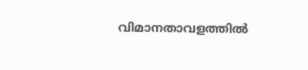വിമാനതാവളത്തിൽ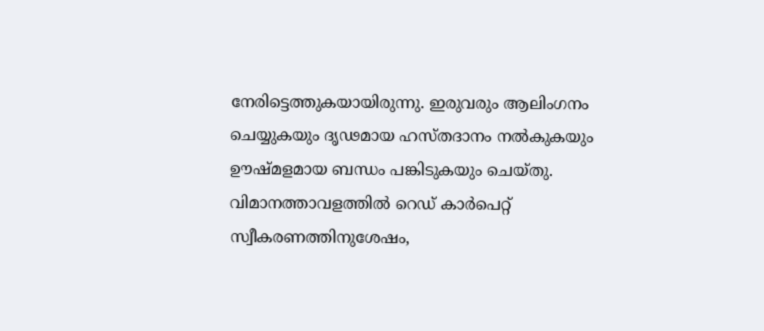നേരിട്ടെത്തുകയായിരുന്നു. ഇരുവരും ആലിംഗനം ചെയ്യുകയും ദൃഢമായ ഹസ്തദാനം നൽകുകയും ഊഷ്മളമായ ബന്ധം പങ്കിടുകയും ചെയ്തു. വിമാനത്താവളത്തിൽ റെഡ് കാർപെറ്റ് സ്വീകരണത്തിനുശേഷം,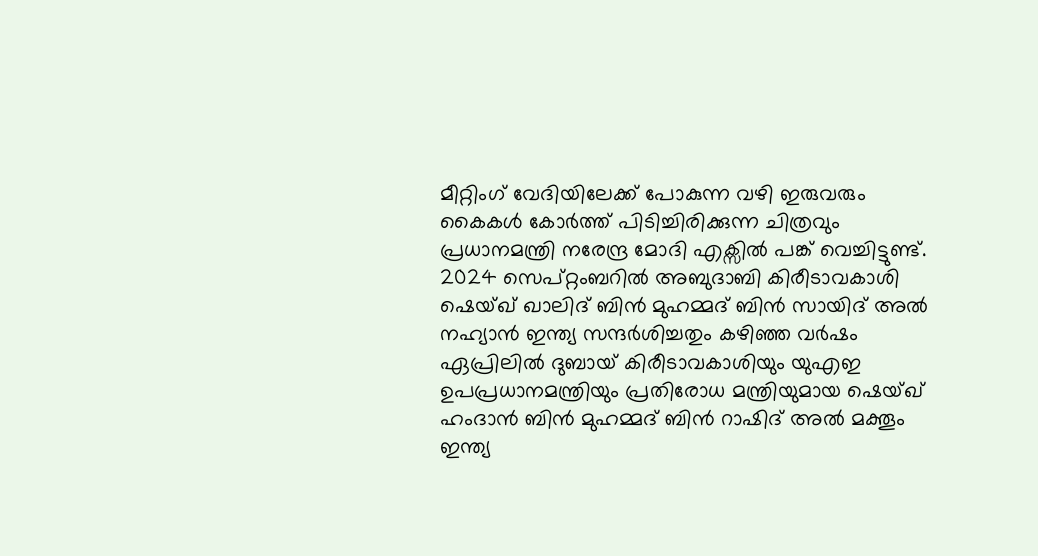മീറ്റിംഗ് വേദിയിലേക്ക് പോകുന്ന വഴി ഇരുവരും കൈകൾ കോർത്ത് പിടിച്ചിരിക്കുന്ന ചിത്രവും പ്രധാനമന്ത്രി നരേന്ദ്ര മോദി എക്സിൽ പങ്ക് വെച്ചിട്ടുണ്ട്.
2024 സെപ്റ്റംബറിൽ അബുദാബി കിരീടാവകാശി ഷെയ്ഖ് ഖാലിദ് ബിൻ മുഹമ്മദ് ബിൻ സായിദ് അൽ നഹ്യാൻ ഇന്ത്യ സന്ദർശിച്ചതും കഴിഞ്ഞ വർഷം ഏപ്രിലിൽ ദുബായ് കിരീടാവകാശിയും യുഎഇ ഉപപ്രധാനമന്ത്രിയും പ്രതിരോധ മന്ത്രിയുമായ ഷെയ്ഖ് ഹംദാൻ ബിൻ മുഹമ്മദ് ബിൻ റാഷിദ് അൽ മക്തൂം ഇന്ത്യ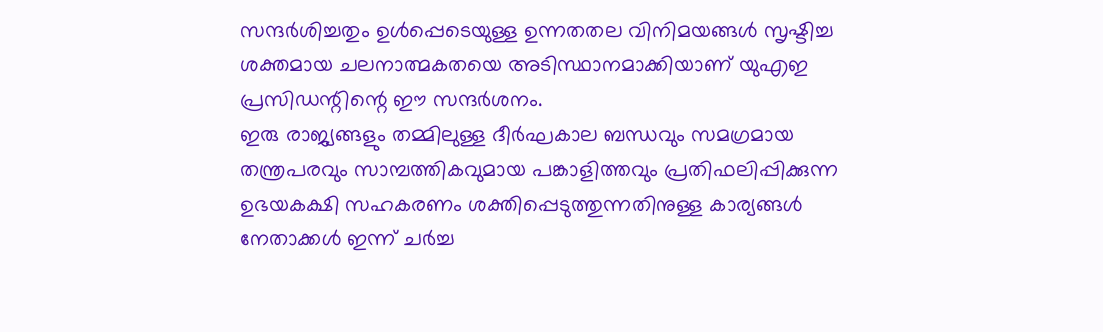സന്ദർശിച്ചതും ഉൾപ്പെടെയുള്ള ഉന്നതതല വിനിമയങ്ങൾ സൃഷ്ടിച്ച ശക്തമായ ചലനാത്മകതയെ അടിസ്ഥാനമാക്കിയാണ് യുഎഇ പ്രസിഡന്റിന്റെ ഈ സന്ദർശനം.
ഇരു രാജ്യങ്ങളും തമ്മിലുള്ള ദീർഘകാല ബന്ധവും സമഗ്രമായ തന്ത്രപരവും സാമ്പത്തികവുമായ പങ്കാളിത്തവും പ്രതിഫലിപ്പിക്കുന്ന ഉഭയകക്ഷി സഹകരണം ശക്തിപ്പെടുത്തുന്നതിനുള്ള കാര്യങ്ങൾ നേതാക്കൾ ഇന്ന് ചർച്ച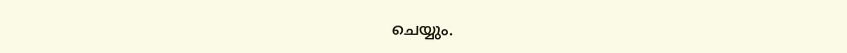ചെയ്യും.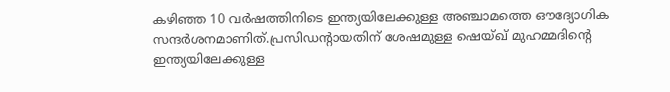കഴിഞ്ഞ 10 വർഷത്തിനിടെ ഇന്ത്യയിലേക്കുള്ള അഞ്ചാമത്തെ ഔദ്യോഗിക സന്ദർശനമാണിത്.പ്രസിഡന്റായതിന് ശേഷമുള്ള ഷെയ്ഖ് മുഹമ്മദിന്റെ ഇന്ത്യയിലേക്കുള്ള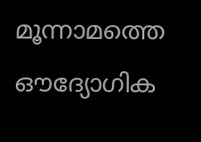മൂന്നാമത്തെ ഔദ്യോഗിക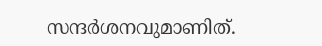സന്ദർശനവുമാണിത്.